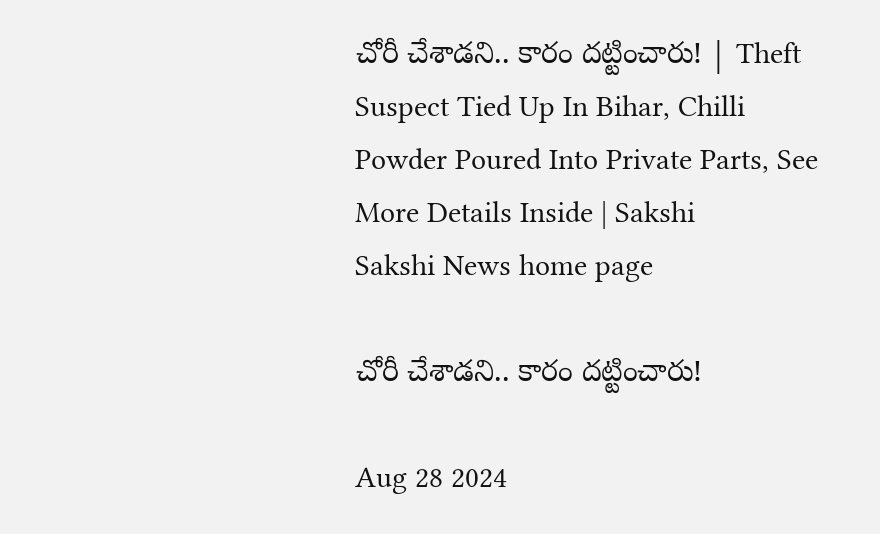చోరీ చేశాడని.. కారం దట్టించారు! | Theft Suspect Tied Up In Bihar, Chilli Powder Poured Into Private Parts, See More Details Inside | Sakshi
Sakshi News home page

చోరీ చేశాడని.. కారం దట్టించారు!

Aug 28 2024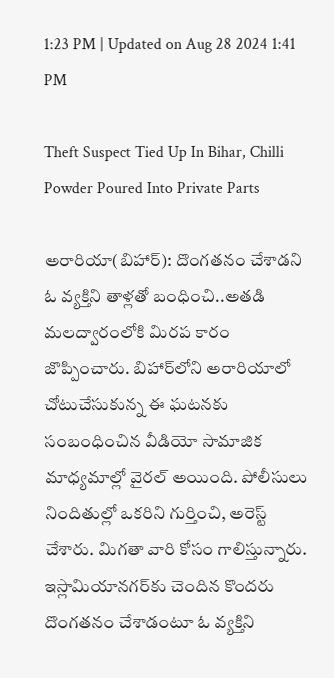1:23 PM | Updated on Aug 28 2024 1:41 PM

Theft Suspect Tied Up In Bihar, Chilli Powder Poured Into Private Parts

అరారియా(బిహార్‌): దొంగతనం చేశాడని ఓ వ్యక్తిని తాళ్లతో బంధించి..అతడి మలద్వారంలోకి మిరప కారం జొప్పించారు. బిహార్‌లోని అరారియాలో చోటుచేసుకున్న ఈ ఘటనకు సంబంధించిన వీడియో సామాజిక మాధ్యమాల్లో వైరల్‌ అయింది. పోలీసులు నిందితుల్లో ఒకరిని గుర్తించి, అరెస్ట్‌ చేశారు. మిగతా వారి కోసం గాలిస్తున్నారు. ఇస్లామియానగర్‌కు చెందిన కొందరు దొంగతనం చేశాడంటూ ఓ వ్యక్తిని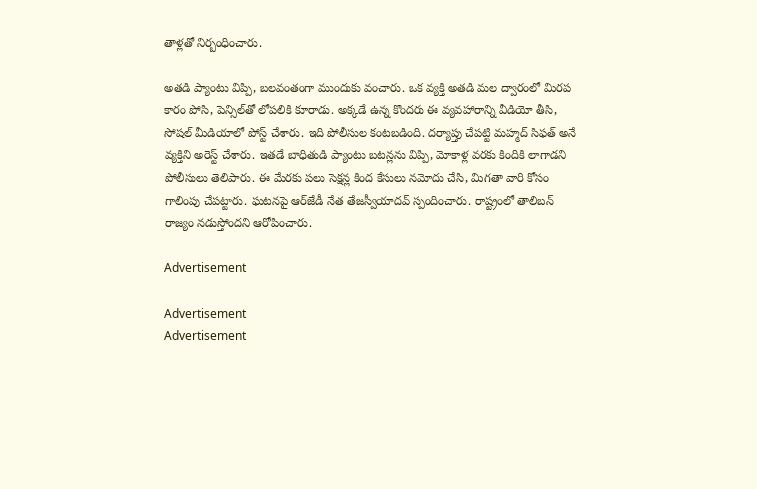తాళ్లతో నిర్బంధించారు.

అతడి ప్యాంటు విప్పి, బలవంతంగా ముందుకు వంచారు. ఒక వ్యక్తి అతడి మల ద్వారంలో మిరప కారం పోసి, పెన్సిల్‌తో లోపలికి కూరాడు. అక్కడే ఉన్న కొందరు ఈ వ్యవహారాన్ని వీడియో తీసి, సోషల్‌ మీడియాలో పోస్ట్‌ చేశారు. ఇది పోలీసుల కంటబడింది. దర్యాప్తు చేపట్టి మహ్మద్‌ సిఫత్‌ అనే వ్యక్తిని అరెస్ట్‌ చేశారు. ఇతడే బాధితుడి ప్యాంటు బటన్లను విప్పి, మోకాళ్ల వరకు కిందికి లాగాడని పోలీసులు తెలిపారు. ఈ మేరకు పలు సెక్షన్ల కింద కేసులు నమోదు చేసి, మిగతా వారి కోసం గాలింపు చేపట్టారు. ఘటనపై ఆర్‌జేడీ నేత తేజస్వీయాదవ్‌ స్పందించారు. రాష్ట్రంలో తాలిబన్‌ రాజ్యం నడుస్తోందని ఆరోపించారు.

Advertisement

Advertisement
Advertisement